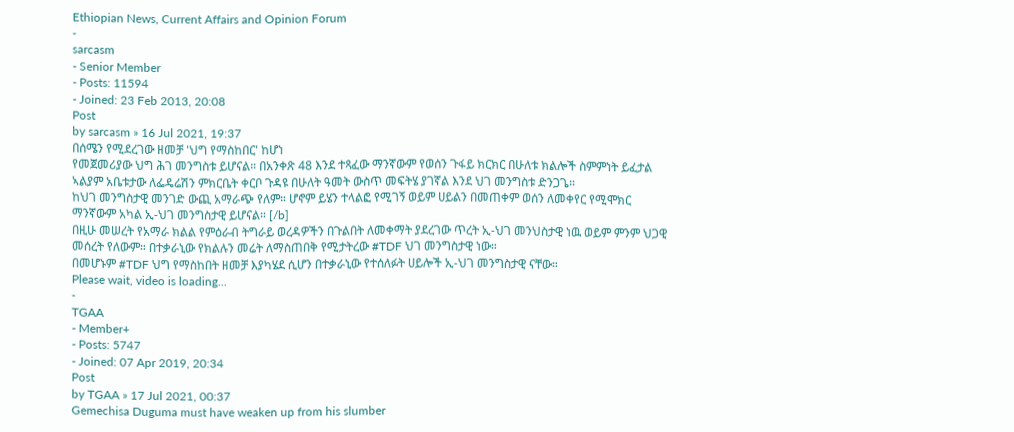Ethiopian News, Current Affairs and Opinion Forum
-
sarcasm
- Senior Member
- Posts: 11594
- Joined: 23 Feb 2013, 20:08
Post
by sarcasm » 16 Jul 2021, 19:37
በሰሜን የሚደረገው ዘመቻ 'ህግ የማስከበር' ከሆነ
የመጀመሪያው ህግ ሕገ መንግስቱ ይሆናል። በአንቀጽ 48 እንደ ተጻፈው ማንኛውም የወሰን ጉፋይ ክርክር በሁለቱ ክልሎች ስምምነት ይፈታል ኣልያም አቤቱታው ለፌዴሬሽን ምክርቤት ቀርቦ ጉዳዩ በሁለት ዓመት ውስጥ መፍትሄ ያገኛል እንደ ህገ መንግስቱ ድንጋጌ።
ከህገ መንግስታዊ መንገድ ውጪ አማራጭ የለም። ሆኖም ይሄን ተላልፎ የሚገኝ ወይም ሀይልን በመጠቀም ወሰን ለመቀየር የሚሞክር ማንኛውም አካል ኢ-ህገ መንግስታዊ ይሆናል። [/b]
በዚሁ መሠረት የአማራ ክልል የምዕራብ ትግራይ ወረዳዎችን በጉልበት ለመቀማት ያደረገው ጥረት ኢ-ህገ መንህስታዊ ነዉ ወይም ምንም ህጋዊ መሰረት የለውም። በተቃራኒው የክልሉን መሬት ለማስጠበቅ የሚታትረው #TDF ህገ መንግስታዊ ነው።
በመሆኑም #TDF ህግ የማስከበት ዘመቻ እያካሄደ ሲሆን በተቃራኒው የተሰለፉት ሀይሎች ኢ-ህገ መንግስታዊ ናቸው።
Please wait, video is loading...
-
TGAA
- Member+
- Posts: 5747
- Joined: 07 Apr 2019, 20:34
Post
by TGAA » 17 Jul 2021, 00:37
Gemechisa Duguma must have weaken up from his slumber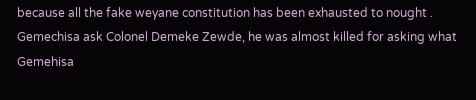because all the fake weyane constitution has been exhausted to nought . Gemechisa ask Colonel Demeke Zewde, he was almost killed for asking what Gemehisa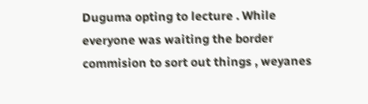Duguma opting to lecture . While everyone was waiting the border commision to sort out things , weyanes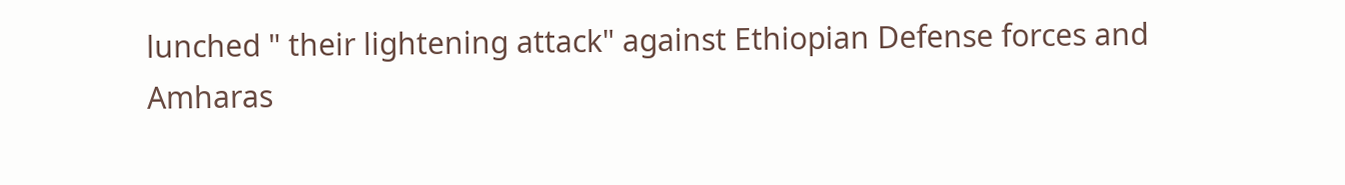lunched " their lightening attack" against Ethiopian Defense forces and Amharas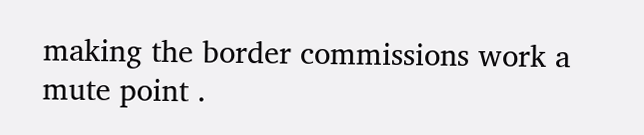making the border commissions work a mute point .